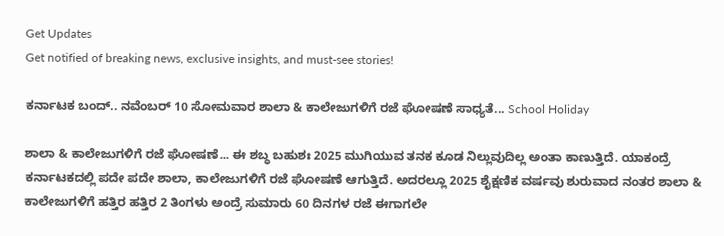Get Updates
Get notified of breaking news, exclusive insights, and must-see stories!

ಕರ್ನಾಟಕ ಬಂದ್.. ನವೆಂಬರ್ 10 ಸೋಮವಾರ ಶಾಲಾ & ಕಾಲೇಜುಗಳಿಗೆ ರಜೆ ಘೋಷಣೆ ಸಾಧ್ಯತೆ... School Holiday

ಶಾಲಾ & ಕಾಲೇಜುಗಳಿಗೆ ರಜೆ ಘೋಷಣೆ... ಈ ಶಬ್ಧ ಬಹುಶಃ 2025 ಮುಗಿಯುವ ತನಕ ಕೂಡ ನಿಲ್ಲುವುದಿಲ್ಲ ಅಂತಾ ಕಾಣುತ್ತಿದೆ. ಯಾಕಂದ್ರೆ ಕರ್ನಾಟಕದಲ್ಲಿ ಪದೇ ಪದೇ ಶಾಲಾ, ಕಾಲೇಜುಗಳಿಗೆ ರಜೆ ಘೋಷಣೆ ಆಗುತ್ತಿದೆ. ಅದರಲ್ಲೂ 2025 ಶೈಕ್ಷಣಿಕ ವರ್ಷವು ಶುರುವಾದ ನಂತರ ಶಾಲಾ & ಕಾಲೇಜುಗಳಿಗೆ ಹತ್ತಿರ ಹತ್ತಿರ 2 ತಿಂಗಳು ಅಂದ್ರೆ ಸುಮಾರು 60 ದಿನಗಳ ರಜೆ ಈಗಾಗಲೇ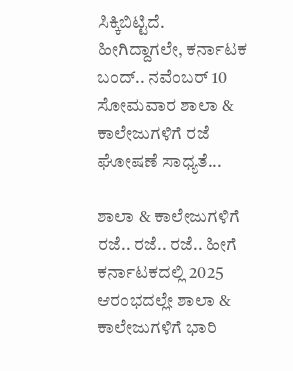ಸಿಕ್ಕಿಬಿಟ್ಟಿದೆ. ಹೀಗಿದ್ದಾಗಲೇ, ಕರ್ನಾಟಕ ಬಂದ್.. ನವೆಂಬರ್ 10 ಸೋಮವಾರ ಶಾಲಾ & ಕಾಲೇಜುಗಳಿಗೆ ರಜೆ ಘೋಷಣೆ ಸಾಧ್ಯತೆ...

ಶಾಲಾ & ಕಾಲೇಜುಗಳಿಗೆ ರಜೆ.. ರಜೆ.. ರಜೆ.. ಹೀಗೆ ಕರ್ನಾಟಕದಲ್ಲಿ 2025 ಆರಂಭದಲ್ಲೇ ಶಾಲಾ & ಕಾಲೇಜುಗಳಿಗೆ ಭಾರಿ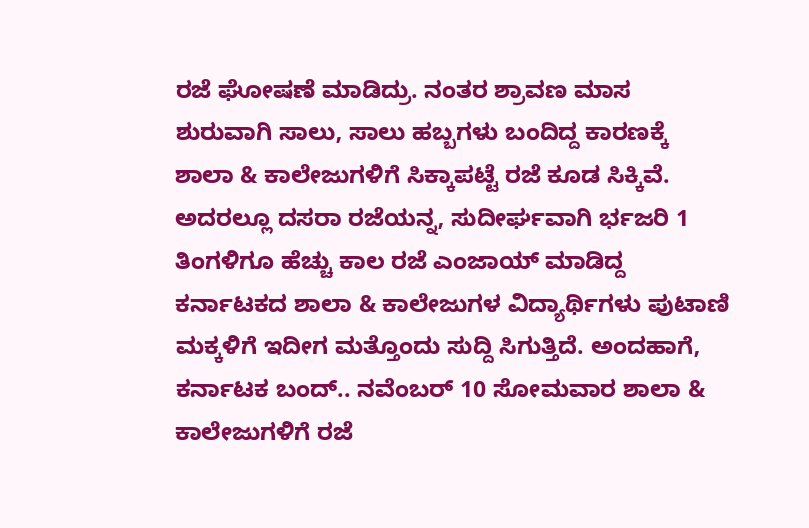ರಜೆ ಘೋಷಣೆ ಮಾಡಿದ್ರು. ನಂತರ ಶ್ರಾವಣ ಮಾಸ ಶುರುವಾಗಿ ಸಾಲು, ಸಾಲು ಹಬ್ಬಗಳು ಬಂದಿದ್ದ ಕಾರಣಕ್ಕೆ ಶಾಲಾ & ಕಾಲೇಜುಗಳಿಗೆ ಸಿಕ್ಕಾಪಟ್ಟೆ ರಜೆ ಕೂಡ ಸಿಕ್ಕಿವೆ. ಅದರಲ್ಲೂ ದಸರಾ ರಜೆಯನ್ನ, ಸುದೀರ್ಘವಾಗಿ ರ್ಭಜರಿ 1 ತಿಂಗಳಿಗೂ ಹೆಚ್ಚು ಕಾಲ ರಜೆ ಎಂಜಾಯ್ ಮಾಡಿದ್ದ ಕರ್ನಾಟಕದ ಶಾಲಾ & ಕಾಲೇಜುಗಳ ವಿದ್ಯಾರ್ಥಿಗಳು ಪುಟಾಣಿ ಮಕ್ಕಳಿಗೆ ಇದೀಗ ಮತ್ತೊಂದು ಸುದ್ದಿ ಸಿಗುತ್ತಿದೆ. ಅಂದಹಾಗೆ, ಕರ್ನಾಟಕ ಬಂದ್.. ನವೆಂಬರ್ 10 ಸೋಮವಾರ ಶಾಲಾ & ಕಾಲೇಜುಗಳಿಗೆ ರಜೆ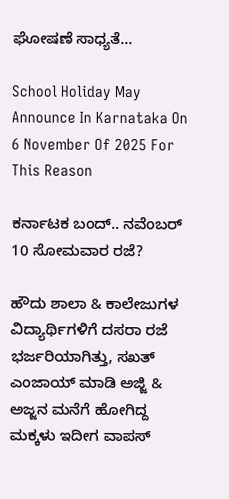ಘೋಷಣೆ ಸಾಧ್ಯತೆ...

School Holiday May Announce In Karnataka On 6 November Of 2025 For This Reason

ಕರ್ನಾಟಕ ಬಂದ್.. ನವೆಂಬರ್ 10 ಸೋಮವಾರ ರಜೆ?

ಹೌದು ಶಾಲಾ & ಕಾಲೇಜುಗಳ ವಿದ್ಯಾರ್ಥಿಗಳಿಗೆ ದಸರಾ ರಜೆ ಭರ್ಜರಿಯಾಗಿತ್ತು, ಸಖತ್ ಎಂಜಾಯ್ ಮಾಡಿ ಅಜ್ಜಿ & ಅಜ್ಜನ ಮನೆಗೆ ಹೋಗಿದ್ದ ಮಕ್ಕಳು ಇದೀಗ ವಾಪಸ್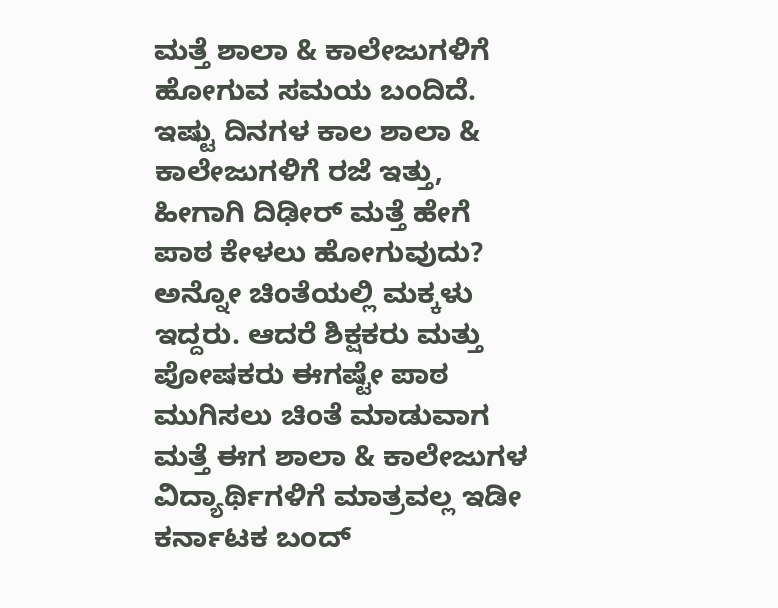ಮತ್ತೆ ಶಾಲಾ & ಕಾಲೇಜುಗಳಿಗೆ ಹೋಗುವ ಸಮಯ ಬಂದಿದೆ. ಇಷ್ಟು ದಿನಗಳ ಕಾಲ ಶಾಲಾ & ಕಾಲೇಜುಗಳಿಗೆ ರಜೆ ಇತ್ತು, ಹೀಗಾಗಿ ದಿಢೀರ್ ಮತ್ತೆ ಹೇಗೆ ಪಾಠ ಕೇಳಲು ಹೋಗುವುದು? ಅನ್ನೋ ಚಿಂತೆಯಲ್ಲಿ ಮಕ್ಕಳು ಇದ್ದರು. ಆದರೆ ಶಿಕ್ಷಕರು ಮತ್ತು ಪೋಷಕರು ಈಗಷ್ಟೇ ಪಾಠ ಮುಗಿಸಲು ಚಿಂತೆ ಮಾಡುವಾಗ ಮತ್ತೆ ಈಗ ಶಾಲಾ & ಕಾಲೇಜುಗಳ ವಿದ್ಯಾರ್ಥಿಗಳಿಗೆ ಮಾತ್ರವಲ್ಲ ಇಡೀ ಕರ್ನಾಟಕ ಬಂದ್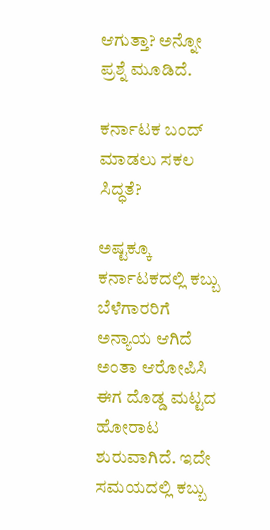ಆಗುತ್ತಾ? ಅನ್ನೋ ಪ್ರಶ್ನೆ ಮೂಡಿದೆ.

ಕರ್ನಾಟಕ ಬಂದ್ ಮಾಡಲು ಸಕಲ ಸಿದ್ಧತೆ?

ಅಷ್ಟಕ್ಕೂ ಕರ್ನಾಟಕದಲ್ಲಿ ಕಬ್ಬು ಬೆಳೆಗಾರರಿಗೆ ಅನ್ಯಾಯ ಆಗಿದೆ ಅಂತಾ ಆರೋಪಿಸಿ ಈಗ ದೊಡ್ಡ ಮಟ್ಟದ ಹೋರಾಟ ಶುರುವಾಗಿದೆ. ಇದೇ ಸಮಯದಲ್ಲಿ ಕಬ್ಬು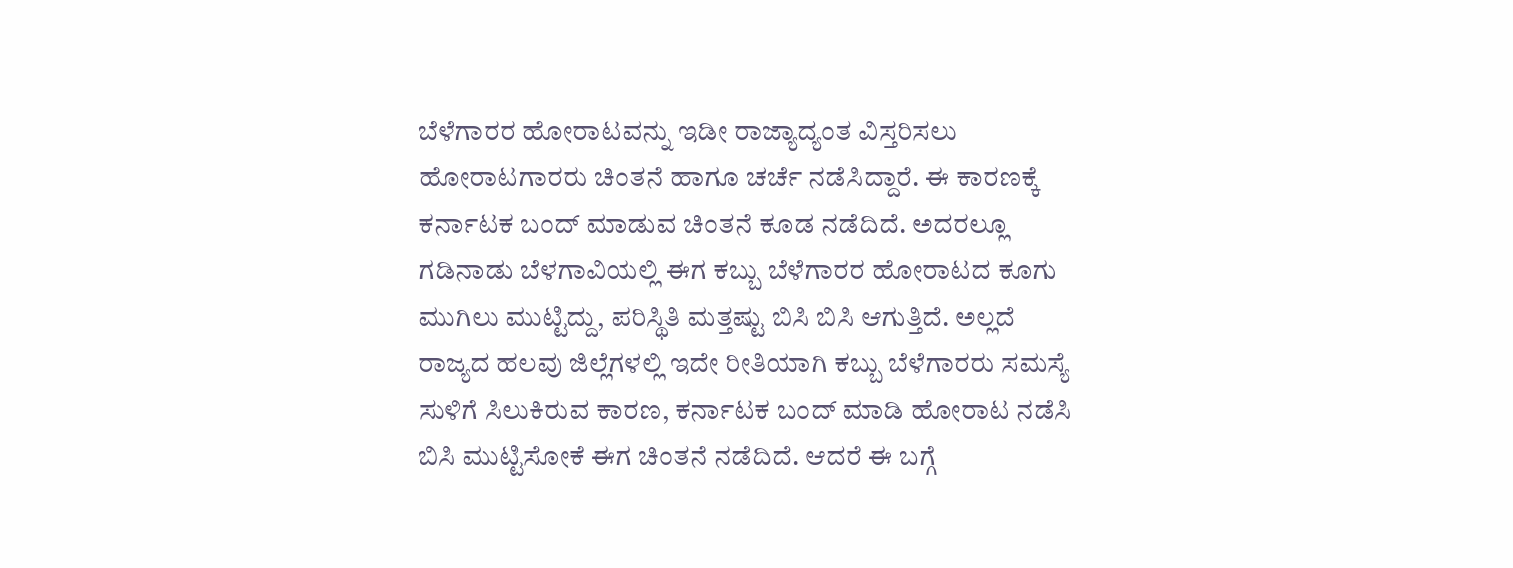ಬೆಳೆಗಾರರ ಹೋರಾಟವನ್ನು ಇಡೀ ರಾಜ್ಯಾದ್ಯಂತ ವಿಸ್ತರಿಸಲು ಹೋರಾಟಗಾರರು ಚಿಂತನೆ ಹಾಗೂ ಚರ್ಚೆ ನಡೆಸಿದ್ದಾರೆ. ಈ ಕಾರಣಕ್ಕೆ ಕರ್ನಾಟಕ ಬಂದ್ ಮಾಡುವ ಚಿಂತನೆ ಕೂಡ ನಡೆದಿದೆ. ಅದರಲ್ಲೂ ಗಡಿನಾಡು ಬೆಳಗಾವಿಯಲ್ಲಿ ಈಗ ಕಬ್ಬು ಬೆಳೆಗಾರರ ಹೋರಾಟದ ಕೂಗು ಮುಗಿಲು ಮುಟ್ಟಿದ್ದು, ಪರಿಸ್ಥಿತಿ ಮತ್ತಷ್ಟು ಬಿಸಿ ಬಿಸಿ ಆಗುತ್ತಿದೆ. ಅಲ್ಲದೆ ರಾಜ್ಯದ ಹಲವು ಜಿಲ್ಲೆಗಳಲ್ಲಿ ಇದೇ ರೀತಿಯಾಗಿ ಕಬ್ಬು ಬೆಳೆಗಾರರು ಸಮಸ್ಯೆ ಸುಳಿಗೆ ಸಿಲುಕಿರುವ ಕಾರಣ, ಕರ್ನಾಟಕ ಬಂದ್ ಮಾಡಿ ಹೋರಾಟ ನಡೆಸಿ ಬಿಸಿ ಮುಟ್ಟಿಸೋಕೆ ಈಗ ಚಿಂತನೆ ನಡೆದಿದೆ. ಆದರೆ ಈ ಬಗ್ಗೆ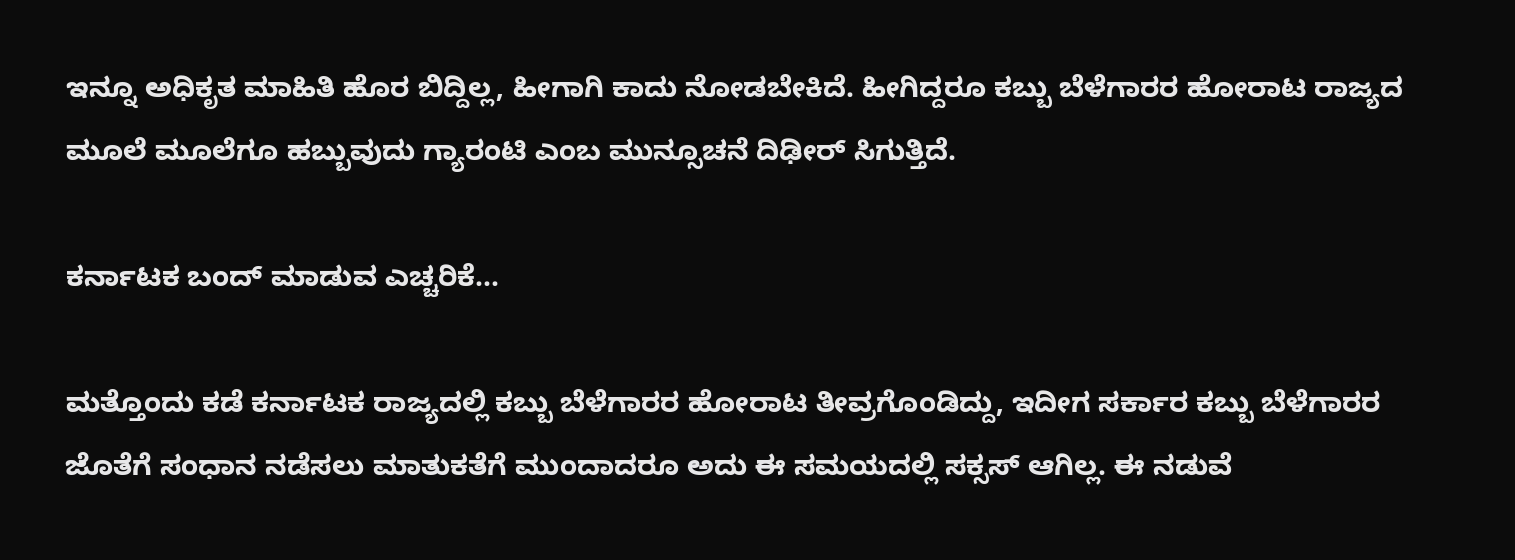ಇನ್ನೂ ಅಧಿಕೃತ ಮಾಹಿತಿ ಹೊರ ಬಿದ್ದಿಲ್ಲ, ಹೀಗಾಗಿ ಕಾದು ನೋಡಬೇಕಿದೆ. ಹೀಗಿದ್ದರೂ ಕಬ್ಬು ಬೆಳೆಗಾರರ ಹೋರಾಟ ರಾಜ್ಯದ ಮೂಲೆ ಮೂಲೆಗೂ ಹಬ್ಬುವುದು ಗ್ಯಾರಂಟಿ ಎಂಬ ಮುನ್ಸೂಚನೆ ದಿಢೀರ್ ಸಿಗುತ್ತಿದೆ.

ಕರ್ನಾಟಕ ಬಂದ್ ಮಾಡುವ ಎಚ್ಚರಿಕೆ...

ಮತ್ತೊಂದು ಕಡೆ ಕರ್ನಾಟಕ ರಾಜ್ಯದಲ್ಲಿ ಕಬ್ಬು ಬೆಳೆಗಾರರ ಹೋರಾಟ ತೀವ್ರಗೊಂಡಿದ್ದು, ಇದೀಗ ಸರ್ಕಾರ ಕಬ್ಬು ಬೆಳೆಗಾರರ ಜೊತೆಗೆ ಸಂಧಾನ ನಡೆಸಲು ಮಾತುಕತೆಗೆ ಮುಂದಾದರೂ ಅದು ಈ ಸಮಯದಲ್ಲಿ ಸಕ್ಸಸ್ ಆಗಿಲ್ಲ. ಈ ನಡುವೆ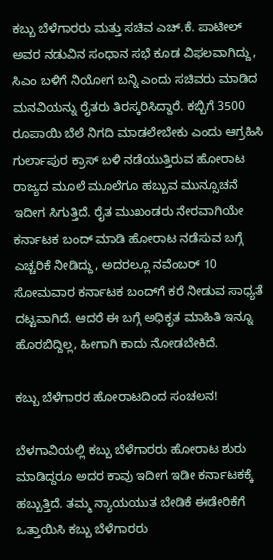ಕಬ್ಬು ಬೆಳೆಗಾರರು ಮತ್ತು ಸಚಿವ ಎಚ್.ಕೆ. ಪಾಟೀಲ್ ಅವರ ನಡುವಿನ ಸಂಧಾನ ಸಭೆ ಕೂಡ ವಿಫಲವಾಗಿದ್ದು, ಸಿಎಂ ಬಳಿಗೆ ನಿಯೋಗ ಬನ್ನಿ ಎಂದು ಸಚಿವರು ಮಾಡಿದ ಮನವಿಯನ್ನು ರೈತರು ತಿರಸ್ಕರಿಸಿದ್ದಾರೆ. ಕಬ್ಬಿಗೆ 3500 ರೂಪಾಯಿ ಬೆಲೆ ನಿಗದಿ ಮಾಡಲೇಬೇಕು ಎಂದು ಆಗ್ರಹಿಸಿ ಗುರ್ಲಾಪುರ ಕ್ರಾಸ್ ಬಳಿ ನಡೆಯುತ್ತಿರುವ ಹೋರಾಟ ರಾಜ್ಯದ ಮೂಲೆ ಮೂಲೆಗೂ ಹಬ್ಬುವ ಮುನ್ಸೂಚನೆ ಇದೀಗ ಸಿಗುತ್ತಿದೆ. ರೈತ ಮುಖಂಡರು ನೇರವಾಗಿಯೇ ಕರ್ನಾಟಕ ಬಂದ್ ಮಾಡಿ ಹೋರಾಟ ನಡೆಸುವ ಬಗ್ಗೆ ಎಚ್ಚರಿಕೆ ನೀಡಿದ್ದು, ಅದರಲ್ಲೂ ನವೆಂಬರ್ 10 ಸೋಮವಾರ ಕರ್ನಾಟಕ ಬಂದ್‌ಗೆ ಕರೆ ನೀಡುವ ಸಾಧ್ಯತೆ ದಟ್ಟವಾಗಿದೆ. ಆದರೆ ಈ ಬಗ್ಗೆ ಅಧಿಕೃತ ಮಾಹಿತಿ ಇನ್ನೂ ಹೊರಬಿದ್ದಿಲ್ಲ, ಹೀಗಾಗಿ ಕಾದು ನೋಡಬೇಕಿದೆ.

ಕಬ್ಬು ಬೆಳೆಗಾರರ ಹೋರಾಟದಿಂದ ಸಂಚಲನ!

ಬೆಳಗಾವಿಯಲ್ಲಿ ಕಬ್ಬು ಬೆಳೆಗಾರರು ಹೋರಾಟ ಶುರು ಮಾಡಿದ್ದರೂ ಅದರ ಕಾವು ಇದೀಗ ಇಡೀ ಕರ್ನಾಟಕಕ್ಕೆ ಹಬ್ಬುತ್ತಿದೆ. ತಮ್ಮ ನ್ಯಾಯಯುತ ಬೇಡಿಕೆ ಈಡೇರಿಕೆಗೆ ಒತ್ತಾಯಿಸಿ ಕಬ್ಬು ಬೆಳೆಗಾರರು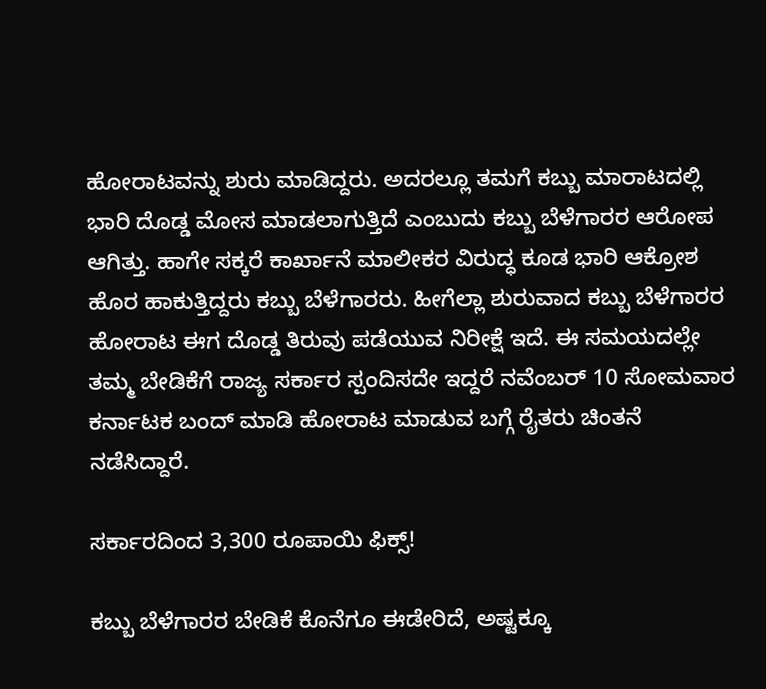ಹೋರಾಟವನ್ನು ಶುರು ಮಾಡಿದ್ದರು. ಅದರಲ್ಲೂ ತಮಗೆ ಕಬ್ಬು ಮಾರಾಟದಲ್ಲಿ ಭಾರಿ ದೊಡ್ಡ ಮೋಸ ಮಾಡಲಾಗುತ್ತಿದೆ ಎಂಬುದು ಕಬ್ಬು ಬೆಳೆಗಾರರ ಆರೋಪ ಆಗಿತ್ತು. ಹಾಗೇ ಸಕ್ಕರೆ ಕಾರ್ಖಾನೆ ಮಾಲೀಕರ ವಿರುದ್ಧ ಕೂಡ ಭಾರಿ ಆಕ್ರೋಶ ಹೊರ ಹಾಕುತ್ತಿದ್ದರು ಕಬ್ಬು ಬೆಳೆಗಾರರು. ಹೀಗೆಲ್ಲಾ ಶುರುವಾದ ಕಬ್ಬು ಬೆಳೆಗಾರರ ಹೋರಾಟ ಈಗ ದೊಡ್ಡ ತಿರುವು ಪಡೆಯುವ ನಿರೀಕ್ಷೆ ಇದೆ. ಈ ಸಮಯದಲ್ಲೇ ತಮ್ಮ ಬೇಡಿಕೆಗೆ ರಾಜ್ಯ ಸರ್ಕಾರ ಸ್ಪಂದಿಸದೇ ಇದ್ದರೆ ನವೆಂಬರ್ 10 ಸೋಮವಾರ ಕರ್ನಾಟಕ ಬಂದ್ ಮಾಡಿ ಹೋರಾಟ ಮಾಡುವ ಬಗ್ಗೆ ರೈತರು ಚಿಂತನೆ ನಡೆಸಿದ್ದಾರೆ.

ಸರ್ಕಾರದಿಂದ 3,300 ರೂಪಾಯಿ ಫಿಕ್ಸ್!

ಕಬ್ಬು ಬೆಳೆಗಾರರ ಬೇಡಿಕೆ ಕೊನೆಗೂ ಈಡೇರಿದೆ, ಅಷ್ಟಕ್ಕೂ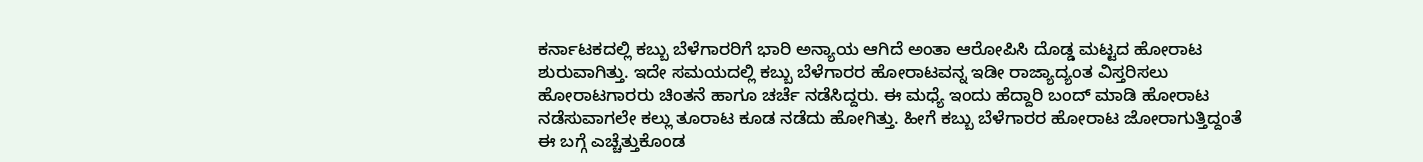ಕರ್ನಾಟಕದಲ್ಲಿ ಕಬ್ಬು ಬೆಳೆಗಾರರಿಗೆ ಭಾರಿ ಅನ್ಯಾಯ ಆಗಿದೆ ಅಂತಾ ಆರೋಪಿಸಿ ದೊಡ್ಡ ಮಟ್ಟದ ಹೋರಾಟ ಶುರುವಾಗಿತ್ತು. ಇದೇ ಸಮಯದಲ್ಲಿ ಕಬ್ಬು ಬೆಳೆಗಾರರ ಹೋರಾಟವನ್ನ ಇಡೀ ರಾಜ್ಯಾದ್ಯಂತ ವಿಸ್ತರಿಸಲು ಹೋರಾಟಗಾರರು ಚಿಂತನೆ ಹಾಗೂ ಚರ್ಚೆ ನಡೆಸಿದ್ದರು. ಈ ಮಧ್ಯೆ ಇಂದು ಹೆದ್ದಾರಿ ಬಂದ್ ಮಾಡಿ ಹೋರಾಟ ನಡೆಸುವಾಗಲೇ ಕಲ್ಲು ತೂರಾಟ ಕೂಡ ನಡೆದು ಹೋಗಿತ್ತು. ಹೀಗೆ ಕಬ್ಬು ಬೆಳೆಗಾರರ ಹೋರಾಟ ಜೋರಾಗುತ್ತಿದ್ದಂತೆ ಈ ಬಗ್ಗೆ ಎಚ್ಚೆತ್ತುಕೊಂಡ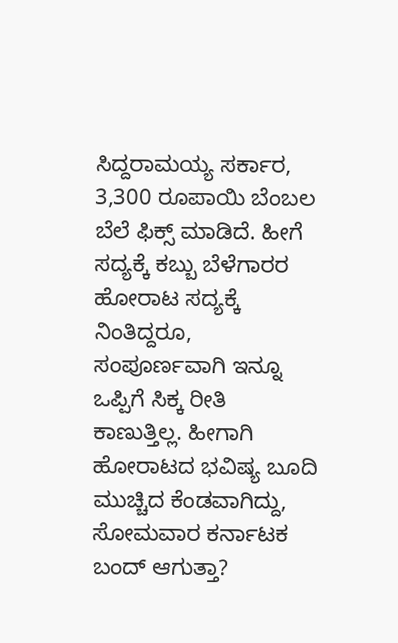ಸಿದ್ದರಾಮಯ್ಯ ಸರ್ಕಾರ, 3,300 ರೂಪಾಯಿ ಬೆಂಬಲ ಬೆಲೆ ಫಿಕ್ಸ್ ಮಾಡಿದೆ. ಹೀಗೆ ಸದ್ಯಕ್ಕೆ ಕಬ್ಬು ಬೆಳೆಗಾರರ ಹೋರಾಟ ಸದ್ಯಕ್ಕೆ ನಿಂತಿದ್ದರೂ, ಸಂಪೂರ್ಣವಾಗಿ ಇನ್ನೂ ಒಪ್ಪಿಗೆ ಸಿಕ್ಕ ರೀತಿ ಕಾಣುತ್ತಿಲ್ಲ. ಹೀಗಾಗಿ ಹೋರಾಟದ ಭವಿಷ್ಯ ಬೂದಿ ಮುಚ್ಚಿದ ಕೆಂಡವಾಗಿದ್ದು, ಸೋಮವಾರ ಕರ್ನಾಟಕ ಬಂದ್ ಆಗುತ್ತಾ?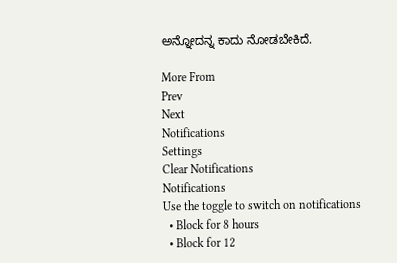ಅನ್ನೋದನ್ನ ಕಾದು ನೋಡಬೇಕಿದೆ.

More From
Prev
Next
Notifications
Settings
Clear Notifications
Notifications
Use the toggle to switch on notifications
  • Block for 8 hours
  • Block for 12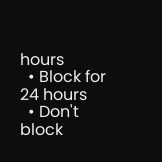hours
  • Block for 24 hours
  • Don't block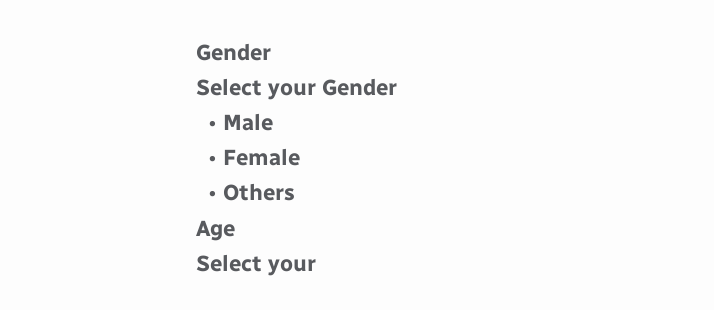Gender
Select your Gender
  • Male
  • Female
  • Others
Age
Select your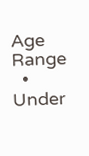Age Range
  • Under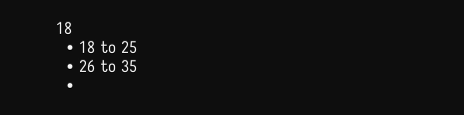18
  • 18 to 25
  • 26 to 35
  •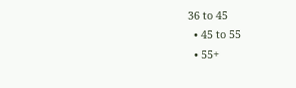36 to 45
  • 45 to 55
  • 55+